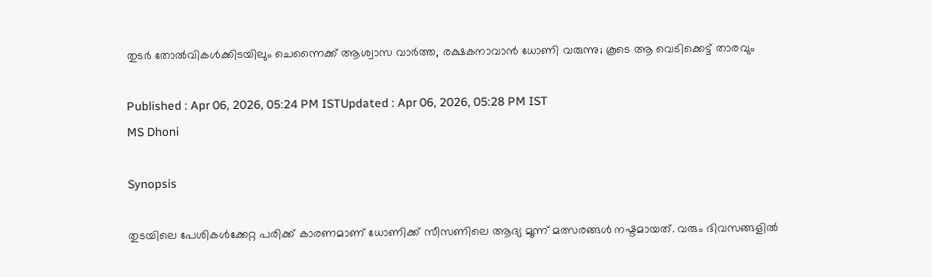തുടർ തോല്‍വികള്‍ക്കിടയിലും ചെന്നൈക്ക് ആശ്വാസ വാർത്ത, രക്ഷകനാവാന്‍ ധോണി വരുന്നു; കൂടെ ആ വെടിക്കെട്ട് താരവും

Published : Apr 06, 2026, 05:24 PM ISTUpdated : Apr 06, 2026, 05:28 PM IST
MS Dhoni

Synopsis

തുടയിലെ പേശികൾക്കേറ്റ പരിക്ക് കാരണമാണ് ധോണിക്ക് സീസണിലെ ആദ്യ മൂന്ന് മത്സരങ്ങൾ നഷ്ടമായത്. വരും ദിവസങ്ങളിൽ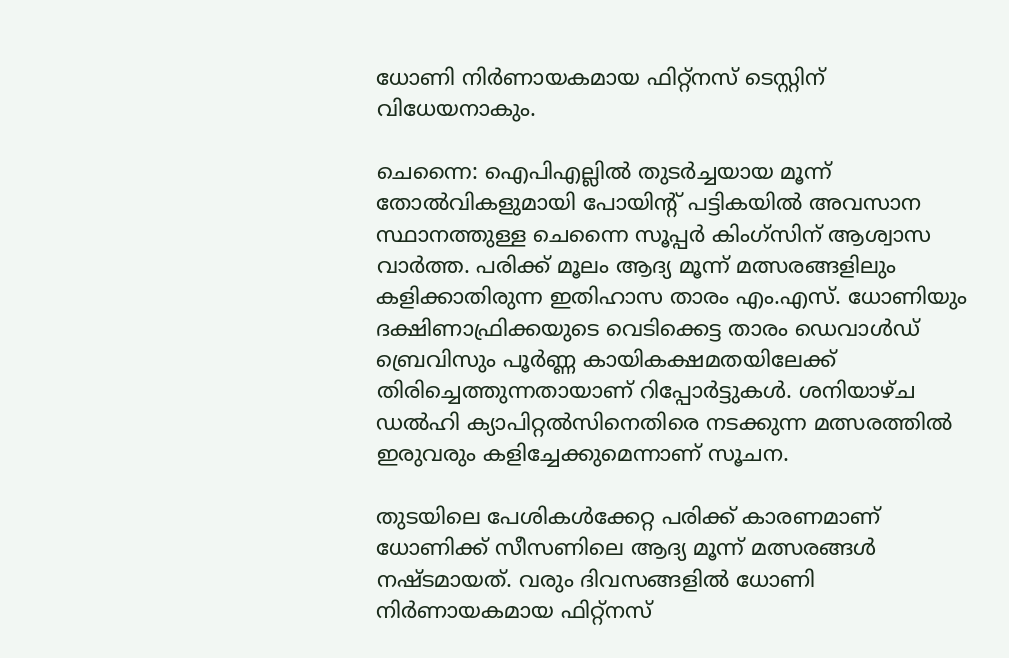ധോണി നിർണായകമായ ഫിറ്റ്‌നസ് ടെസ്റ്റിന് വിധേയനാകും.

ചെന്നൈ: ഐപിഎല്ലിൽ തുടർച്ചയായ മൂന്ന് തോൽവികളുമായി പോയിന്‍റ് പട്ടികയിൽ അവസാന സ്ഥാനത്തുള്ള ചെന്നൈ സൂപ്പർ കിംഗ്‌സിന് ആശ്വാസ വാർത്ത. പരിക്ക് മൂലം ആദ്യ മൂന്ന് മത്സരങ്ങളിലും കളിക്കാതിരുന്ന ഇതിഹാസ താരം എം.എസ്. ധോണിയും ദക്ഷിണാഫ്രിക്കയുടെ വെടിക്കെട്ട താരം ഡെവാൾഡ് ബ്രെവിസും പൂർണ്ണ കായികക്ഷമതയിലേക്ക് തിരിച്ചെത്തുന്നതായാണ് റിപ്പോർട്ടുകൾ. ശനിയാഴ്ച ഡൽഹി ക്യാപിറ്റൽസിനെതിരെ നടക്കുന്ന മത്സരത്തിൽ ഇരുവരും കളിച്ചേക്കുമെന്നാണ് സൂചന.

തുടയിലെ പേശികൾക്കേറ്റ പരിക്ക് കാരണമാണ് ധോണിക്ക് സീസണിലെ ആദ്യ മൂന്ന് മത്സരങ്ങൾ നഷ്ടമായത്. വരും ദിവസങ്ങളിൽ ധോണി നിർണായകമായ ഫിറ്റ്‌നസ്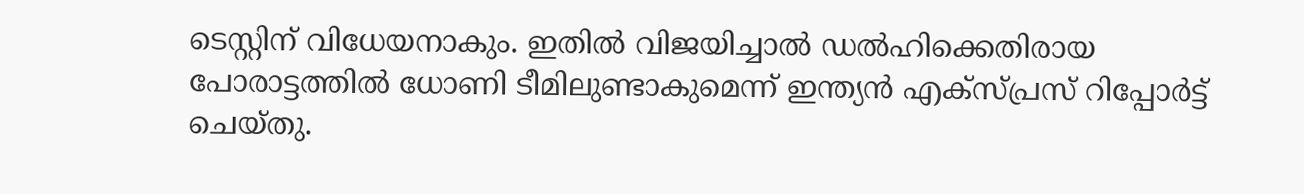ടെസ്റ്റിന് വിധേയനാകും. ഇതിൽ വിജയിച്ചാൽ ഡൽഹിക്കെതിരായ പോരാട്ടത്തിൽ ധോണി ടീമിലുണ്ടാകുമെന്ന് ഇന്ത്യൻ എക്‌സ്‌പ്രസ് റിപ്പോർട്ട് ചെയ്തു.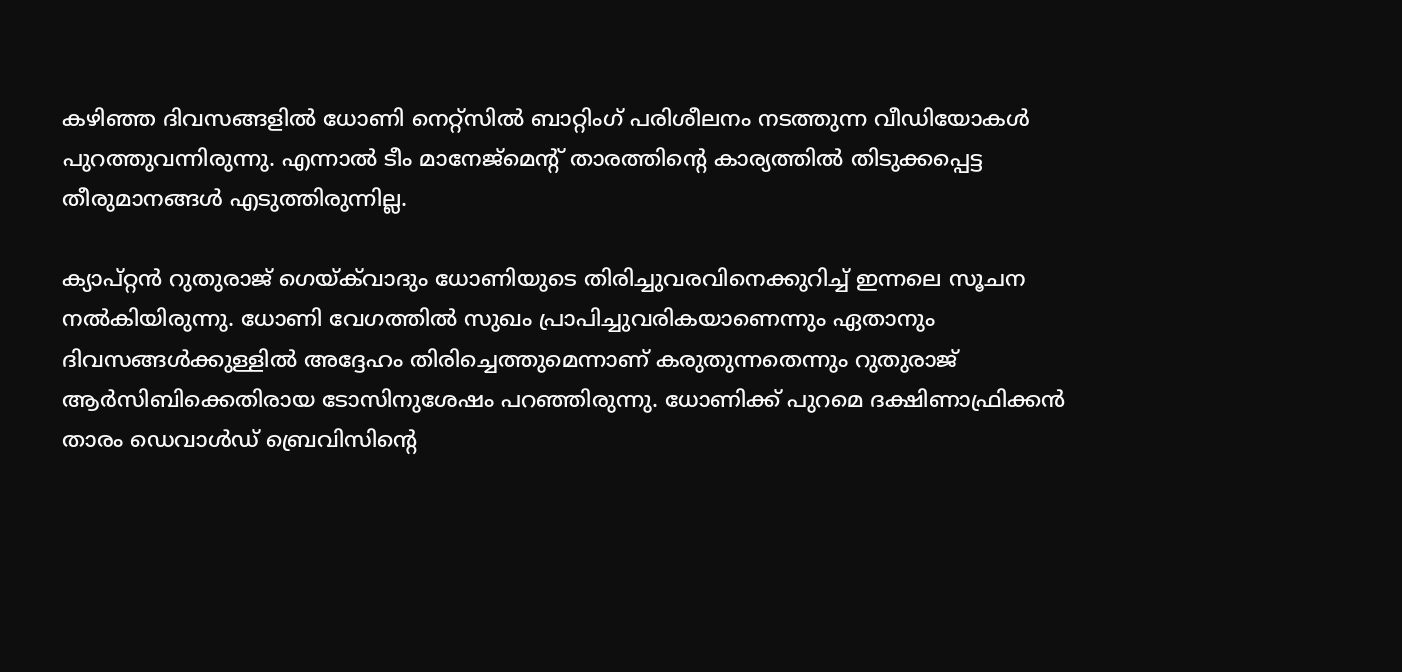കഴിഞ്ഞ ദിവസങ്ങളിൽ ധോണി നെറ്റ്‌സിൽ ബാറ്റിംഗ് പരിശീലനം നടത്തുന്ന വീഡിയോകൾ പുറത്തുവന്നിരുന്നു. എന്നാൽ ടീം മാനേജ്‌മെന്‍റ് താരത്തിന്‍റെ കാര്യത്തിൽ തിടുക്കപ്പെട്ട തീരുമാനങ്ങൾ എടുത്തിരുന്നില്ല.

ക്യാപ്റ്റൻ റുതുരാജ് ഗെയ്‌ക്‌വാദും ധോണിയുടെ തിരിച്ചുവരവിനെക്കുറിച്ച് ഇന്നലെ സൂചന നൽകിയിരുന്നു. ധോണി വേഗത്തിൽ സുഖം പ്രാപിച്ചുവരികയാണെന്നും ഏതാനും ദിവസങ്ങള്‍ക്കുള്ളില്‍ അദ്ദേഹം തിരിച്ചെത്തുമെന്നാണ് കരുതുന്നതെന്നും റുതുരാജ് ആര്‍സിബിക്കെതിരായ ടോസിനുശേഷം പറഞ്ഞിരുന്നു. ധോണിക്ക് പുറമെ ദക്ഷിണാഫ്രിക്കൻ താരം ഡെവാൾഡ് ബ്രെവിസിന്‍റെ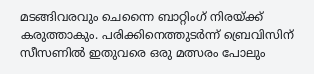മടങ്ങിവരവും ചെന്നൈ ബാറ്റിംഗ് നിരയ്ക്ക് കരുത്താകും. പരിക്കിനെത്തുടർന്ന് ബ്രെവിസിന് സീസണിൽ ഇതുവരെ ഒരു മത്സരം പോലും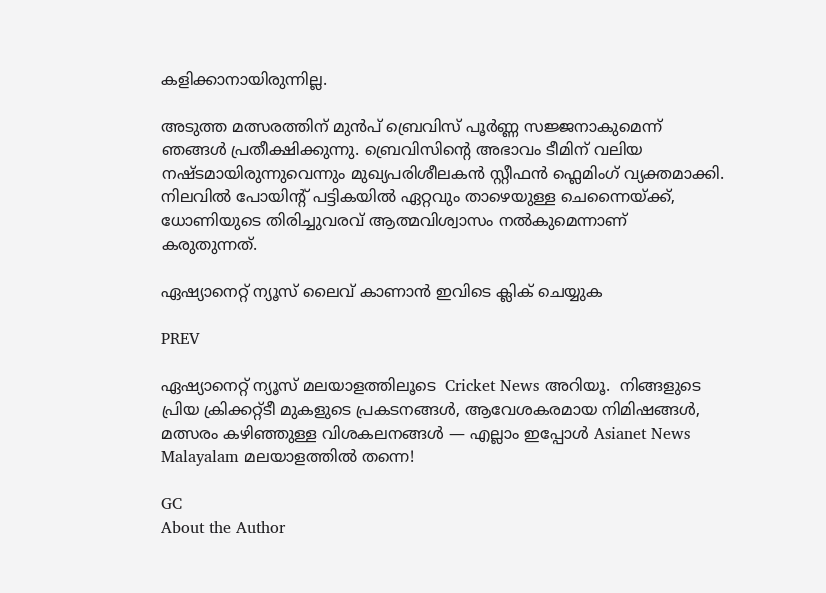കളിക്കാനായിരുന്നില്ല.

അടുത്ത മത്സരത്തിന് മുൻപ് ബ്രെവിസ് പൂർണ്ണ സജ്ജനാകുമെന്ന് ഞങ്ങൾ പ്രതീക്ഷിക്കുന്നു. ബ്രെവിസിന്‍റെ അഭാവം ടീമിന് വലിയ നഷ്ടമായിരുന്നുവെന്നും മുഖ്യപരിശീലകന്‍ സ്റ്റീഫൻ ഫ്ലെമിംഗ് വ്യക്തമാക്കി. നിലവിൽ പോയിന്‍റ് പട്ടികയിൽ ഏറ്റവും താഴെയുള്ള ചെന്നൈയ്ക്ക്, ധോണിയുടെ തിരിച്ചുവരവ് ആത്മവിശ്വാസം നല്‍കുമെന്നാണ് കരുതുന്നത്.

ഏഷ്യാനെറ്റ് ന്യൂസ് ലൈവ് കാണാന്‍ ഇവിടെ ക്ലിക് ചെയ്യുക

PREV

ഏഷ്യാനെറ്റ് ന്യൂസ് മലയാളത്തിലൂടെ  Cricket News അറിയൂ.  നിങ്ങളുടെ പ്രിയ ക്രിക്കറ്റ്ടീ മുകളുടെ പ്രകടനങ്ങൾ, ആവേശകരമായ നിമിഷങ്ങൾ, മത്സരം കഴിഞ്ഞുള്ള വിശകലനങ്ങൾ — എല്ലാം ഇപ്പോൾ Asianet News Malayalam മലയാളത്തിൽ തന്നെ!

GC
About the Author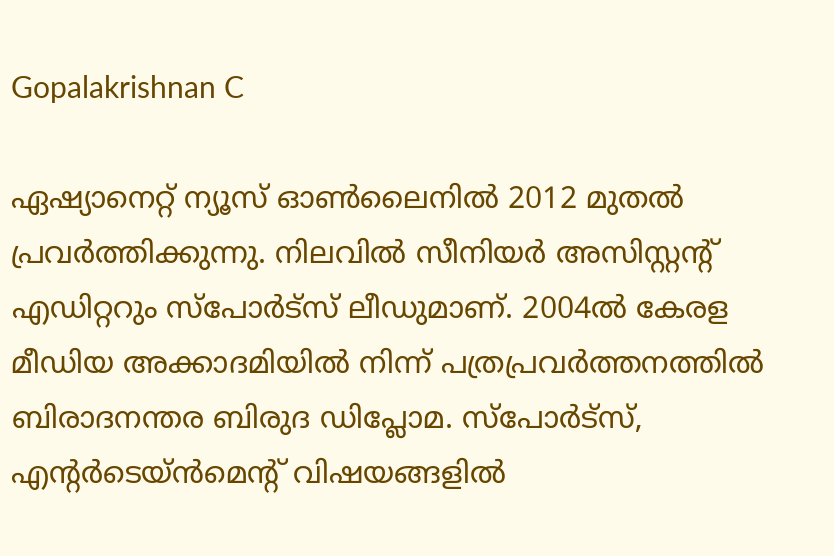Gopalakrishnan C

ഏഷ്യാനെറ്റ് ന്യൂസ് ഓണ്‍ലൈനില്‍ 2012 മുതല്‍ പ്രവര്‍ത്തിക്കുന്നു. നിലവില്‍ സീനിയര്‍ അസിസ്റ്റന്‍റ് എഡിറ്ററും സ്പോർട്സ് ലീഡുമാണ്. 2004ൽ കേരള മീഡിയ അക്കാദമിയില്‍ നിന്ന് പത്രപ്രവര്‍ത്തനത്തില്‍ ബിരാദനന്തര ബിരുദ ഡിപ്ലോമ. സ്പോര്‍ട്സ്, എന്‍റര്‍ടെയ്ൻമെന്‍റ് വിഷയങ്ങളില്‍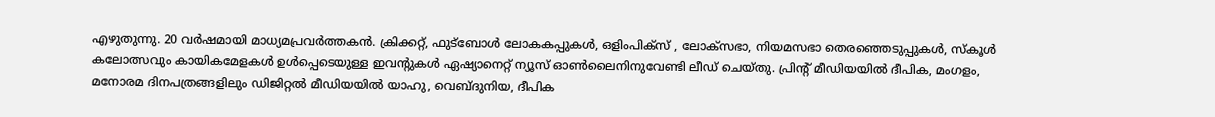എഴുതുന്നു. 20 വര്‍ഷമായി മാധ്യമപ്രവര്‍ത്തകൻ. ക്രിക്കറ്റ്, ഫുട്ബോള്‍ ലോകകപ്പുകൾ, ഒളിംപിക്സ് , ലോക്സഭാ, നിയമസഭാ തെരഞ്ഞെടുപ്പുകള്‍, സ്കൂള്‍ കലോത്സവും കായികമേളകള്‍ ഉള്‍പ്പെടെയുള്ള ഇവന്‍റുകള്‍ ഏഷ്യാനെറ്റ് ന്യൂസ് ഓണ്‍ലൈനിനുവേണ്ടി ലീഡ് ചെയ്തു. പ്രിന്‍റ് മീഡിയയില്‍ ദീപിക, മംഗളം, മനോരമ ദിനപത്രങ്ങളിലും ഡിജിറ്റൽ മീഡിയയില്‍ യാഹു, വെബ്ദുനിയ, ദീപിക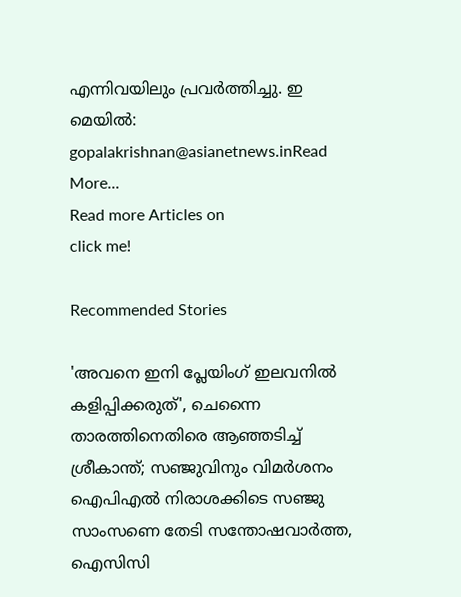എന്നിവയിലും പ്രവര്‍ത്തിച്ചു. ഇ മെയില്‍: gopalakrishnan@asianetnews.inRead More...
Read more Articles on
click me!

Recommended Stories

'അവനെ ഇനി പ്ലേയിംഗ് ഇലവനില്‍ കളിപ്പിക്കരുത്', ചെന്നൈ താരത്തിനെതിരെ ആഞ്ഞടിച്ച് ശ്രീകാന്ത്‌; സഞ്ജുവിനും വിമർശനം
ഐപിഎൽ നിരാശക്കിടെ സഞ്ജു സാംസണെ തേടി സന്തോഷവാര്‍ത്ത, ഐസിസി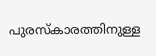പുരസ്കാരത്തിനുള്ള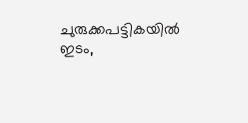ചുരുക്കപട്ടികയില്‍ ഇടം,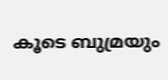കൂടെ ബുമ്രയും